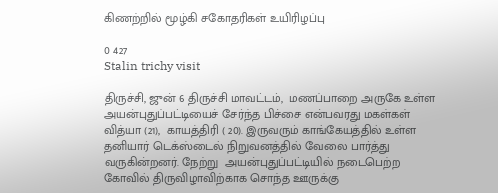கிணற்றில் மூழ்கி சகோதரிகள் உயிரிழப்பு

0 427
Stalin trichy visit

திருச்சி, ஜுன் 6 திருச்சி மாவட்டம்,  மணப்பாறை அருகே உள்ள அயன்புதுப்பட்டியைச் சேர்ந்த பிச்சை என்பவரது மகள்கள் வித்யா (21),  காயத்திரி ( 20). இருவரும் காங்கேயத்தில் உள்ள தனியார் டெக்ஸ்டைல் நிறுவனத்தில் வேலை பார்த்து வருகின்றனர். நேற்று  அயன்புதுப்பட்டியில் நடைபெற்ற கோவில் திருவிழாவிற்காக சொந்த ஊருக்கு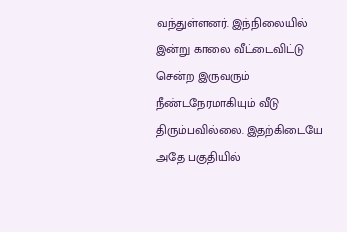வந்துள்ளனர். இந்நிலையில் இன்று காலை வீட்டைவிட்டு சென்ற இருவரும் நீண்டநேரமாகியும் வீடு திரும்பவில்லை. இதற்கிடையே அதே பகுதியில்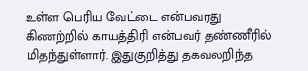உள்ள பெரிய வேட்டை என்பவரது கிணற்றில் காயத்திரி என்பவர் தண்ணீரில் மிதந்துள்ளார். இதுகுறித்து தகவலறிந்த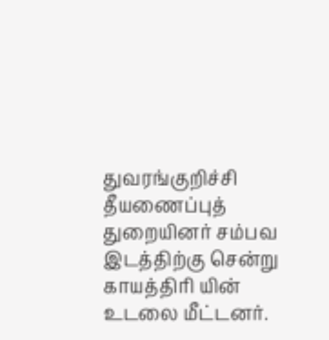துவரங்குறிச்சி தீயணைப்புத் துறையினர் சம்பவ இடத்திற்கு சென்று காயத்திரி யின் உடலை மீட்டனர்.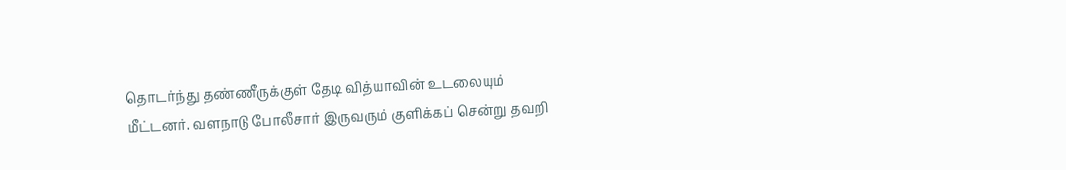தொடர்ந்து தண்ணீருக்குள் தேடி வித்யாவின் உடலையும் மீட்டனர். வளநாடு போலீசார் இருவரும் குளிக்கப் சென்று தவறி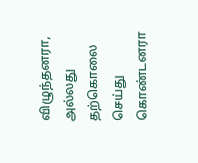விழுந்தனரா, அல்லது தற்கொலை செய்து கொண்டனரா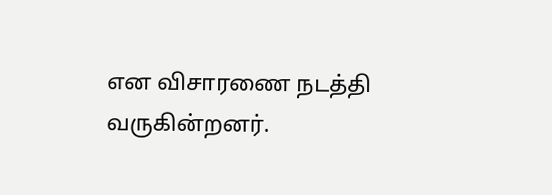என விசாரணை நடத்தி வருகின்றனர்.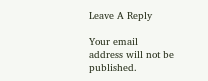Leave A Reply

Your email address will not be published.